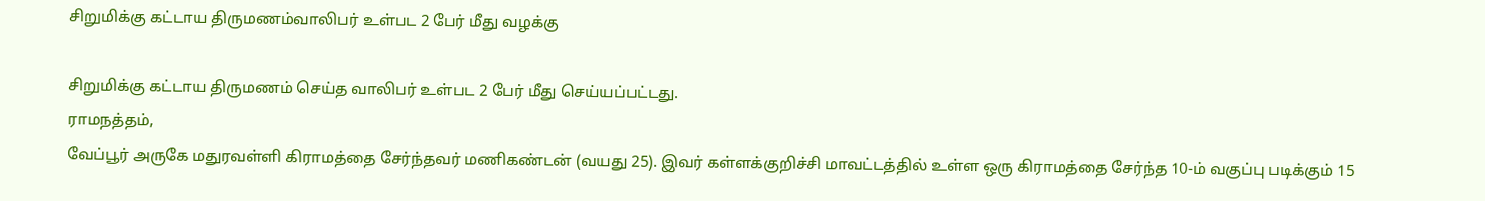சிறுமிக்கு கட்டாய திருமணம்வாலிபர் உள்பட 2 பேர் மீது வழக்கு

சிறுமிக்கு கட்டாய திருமணம் செய்த வாலிபர் உள்பட 2 பேர் மீது செய்யப்பட்டது.
ராமநத்தம்,
வேப்பூர் அருகே மதுரவள்ளி கிராமத்தை சேர்ந்தவர் மணிகண்டன் (வயது 25). இவர் கள்ளக்குறிச்சி மாவட்டத்தில் உள்ள ஒரு கிராமத்தை சேர்ந்த 10-ம் வகுப்பு படிக்கும் 15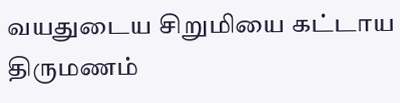வயதுடைய சிறுமியை கட்டாய திருமணம்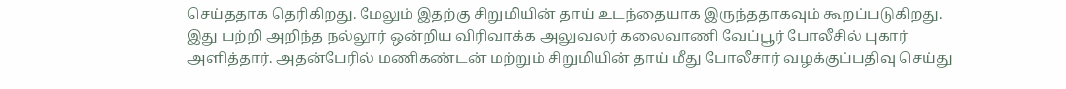செய்ததாக தெரிகிறது. மேலும் இதற்கு சிறுமியின் தாய் உடந்தையாக இருந்ததாகவும் கூறப்படுகிறது. இது பற்றி அறிந்த நல்லூர் ஒன்றிய விரிவாக்க அலுவலர் கலைவாணி வேப்பூர் போலீசில் புகார் அளித்தார். அதன்பேரில் மணிகண்டன் மற்றும் சிறுமியின் தாய் மீது போலீசார் வழக்குப்பதிவு செய்து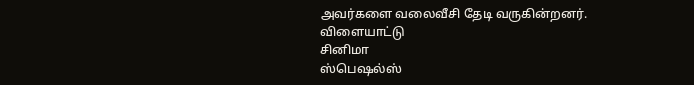அவர்களை வலைவீசி தேடி வருகின்றனர்.
விளையாட்டு
சினிமா
ஸ்பெஷல்ஸ்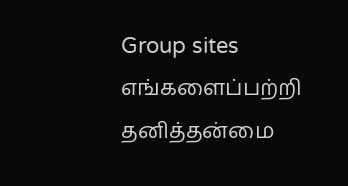Group sites
எங்களைப்பற்றி தனித்தன்மை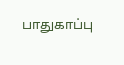பாதுகாப்பு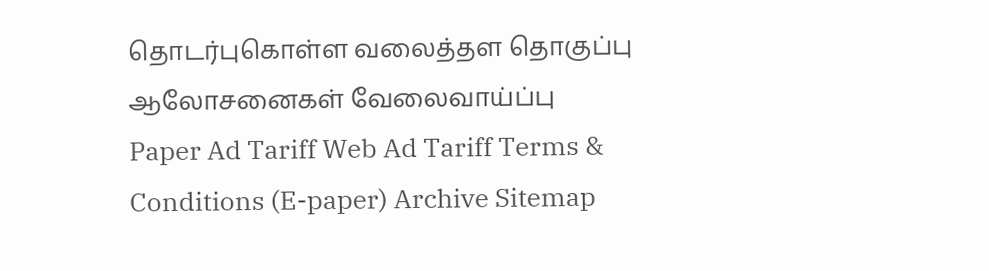தொடர்புகொள்ள வலைத்தள தொகுப்பு ஆலோசனைகள் வேலைவாய்ப்பு
Paper Ad Tariff Web Ad Tariff Terms & Conditions (E-paper) Archive Sitemap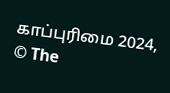காப்புரிமை 2024, © The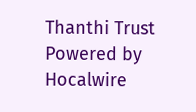Thanthi Trust Powered by Hocalwire